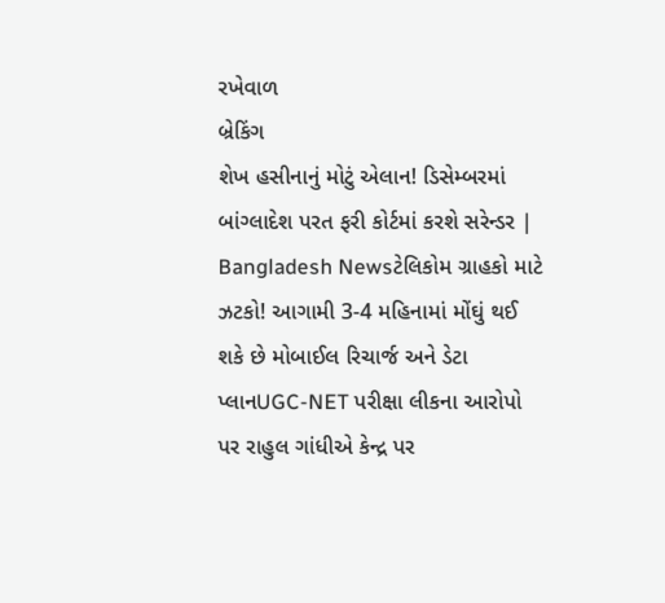રખેવાળ
બ્રેકિંગ
શેખ હસીનાનું મોટું એલાન! ડિસેમ્બરમાં બાંગ્લાદેશ પરત ફરી કોર્ટમાં કરશે સરેન્ડર | Bangladesh Newsટેલિકોમ ગ્રાહકો માટે ઝટકો! આગામી 3-4 મહિનામાં મોંઘું થઈ શકે છે મોબાઈલ રિચાર્જ અને ડેટા પ્લાનUGC-NET પરીક્ષા લીકના આરોપો પર રાહુલ ગાંધીએ કેન્દ્ર પર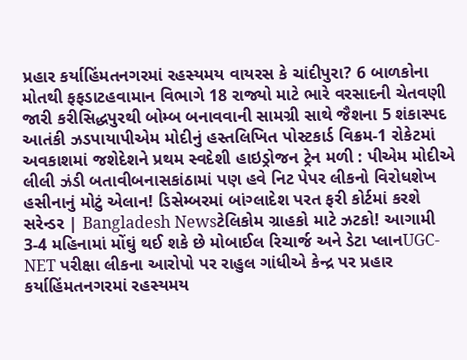પ્રહાર કર્યાહિંમતનગરમાં રહસ્યમય વાયરસ કે ચાંદીપુરા? 6 બાળકોના મોતથી ફફડાટહવામાન વિભાગે 18 રાજ્યો માટે ભારે વરસાદની ચેતવણી જારી કરીસિદ્ધપુરથી બોમ્બ બનાવવાની સામગ્રી સાથે જૈશના 5 શંકાસ્પદ આતંકી ઝડપાયાપીએમ મોદીનું હસ્તલિખિત પોસ્ટકાર્ડ વિક્રમ-1 રોકેટમાં અવકાશમાં જશેદેશને પ્રથમ સ્વદેશી હાઇડ્રોજન ટ્રેન મળી : પીએમ મોદીએ લીલી ઝંડી બતાવીબનાસકાંઠામાં પણ હવે નિટ પેપર લીકનો વિરોધશેખ હસીનાનું મોટું એલાન! ડિસેમ્બરમાં બાંગ્લાદેશ પરત ફરી કોર્ટમાં કરશે સરેન્ડર | Bangladesh Newsટેલિકોમ ગ્રાહકો માટે ઝટકો! આગામી 3-4 મહિનામાં મોંઘું થઈ શકે છે મોબાઈલ રિચાર્જ અને ડેટા પ્લાનUGC-NET પરીક્ષા લીકના આરોપો પર રાહુલ ગાંધીએ કેન્દ્ર પર પ્રહાર કર્યાહિંમતનગરમાં રહસ્યમય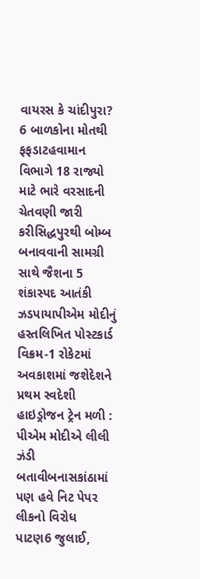વાયરસ કે ચાંદીપુરા? 6 બાળકોના મોતથી ફફડાટહવામાન વિભાગે 18 રાજ્યો માટે ભારે વરસાદની ચેતવણી જારી કરીસિદ્ધપુરથી બોમ્બ બનાવવાની સામગ્રી સાથે જૈશના 5 શંકાસ્પદ આતંકી ઝડપાયાપીએમ મોદીનું હસ્તલિખિત પોસ્ટકાર્ડ વિક્રમ-1 રોકેટમાં અવકાશમાં જશેદેશને પ્રથમ સ્વદેશી હાઇડ્રોજન ટ્રેન મળી : પીએમ મોદીએ લીલી ઝંડી બતાવીબનાસકાંઠામાં પણ હવે નિટ પેપર લીકનો વિરોધ
પાટણ6 જુલાઈ,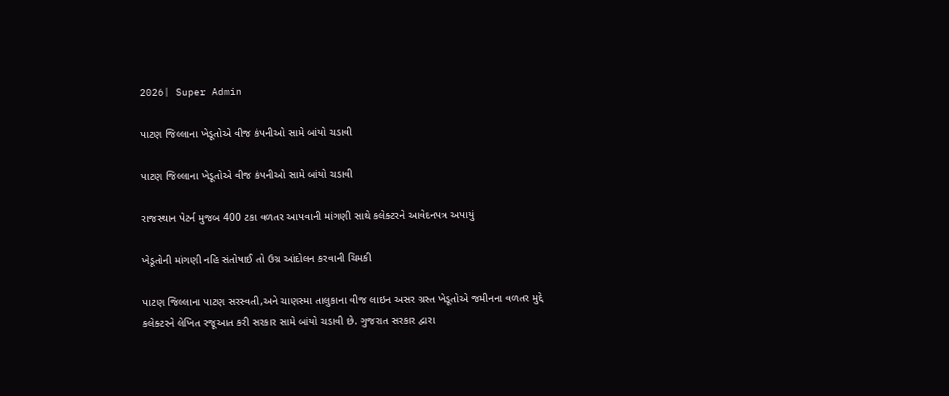2026| Super Admin

પાટણ જિલ્લાના ખેડૂતોએ વીજ કંપનીઓ સામે બાંયો ચડાવી

પાટણ જિલ્લાના ખેડૂતોએ વીજ કંપનીઓ સામે બાંયો ચડાવી

રાજસ્થાન પેટર્ન મુજબ 400 ટકા વળતર આપવાની માંગણી સાથે કલેક્ટરને આવેદનપત્ર અપાયું

ખેડૂતોની માંગણી નહિ સંતોષાઈ તો ઉગ્ર આંદોલન કરવાની ચિમકી

પાટણ જિલ્લાના પાટણ સરસ્વતી,અને ચાણસ્મા તાલુકાના વીજ લાઇન અસર ગ્રસ્ત ખેડૂતોએ જમીનના વળતર મુદ્દે કલેક્ટરને લેખિત રજૂઆત કરી સરકાર સામે બાંયો ચડાવી છે. ગુજરાત સરકાર દ્વારા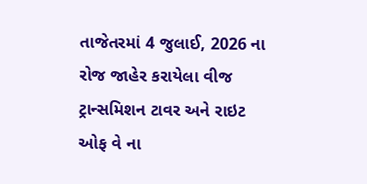તાજેતરમાં 4 જુલાઈ, 2026 ના રોજ જાહેર કરાયેલા વીજ ટ્રાન્સમિશન ટાવર અને રાઇટ ઓફ વે ના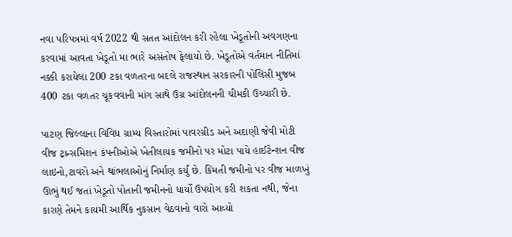નવા પરિપત્રમાં વર્ષ 2022 થી સતત આંદોલન કરી રહેલા ખેડૂતોની અવગણના કરવામાં આવતા ખેડૂતો મા ભારે અસંતોષ ફેલાયો છે. ખેડૂતોએ વર્તમાન નીતિમાં નક્કી કરાયેલા 200 ટકા વળતરના બદલે રાજસ્થાન સરકારની પોલિસી મુજબ 400 ટકા વળતર ચૂકવવાની માંગ સાથે ઉગ્ર આંદોલનની ચીમકી ઉચ્ચારી છે.

પાટણ જિલ્લાના વિવિધ ગ્રામ્ય વિસ્તારોમાં પાવરગ્રીડ અને અદાણી જેવી મોટી વીજ ટ્રાન્સમિશન કંપનીઓએ ખેતીલાયક જમીનો પર મોટા પાયે હાઈટેન્શન વીજ લાઇનો,ટાવરો અને થાંભલાઓનું નિર્માણ કર્યું છે. કિંમતી જમીનો પર વીજ માળખું ઊભું થઈ જતાં ખેડૂતો પોતાની જમીનનો ધાર્યો ઉપયોગ કરી શકતા નથી, જેના કારણે તેમને કાયમી આર્થિક નુકસાન વેઠવાનો વારો આવ્યો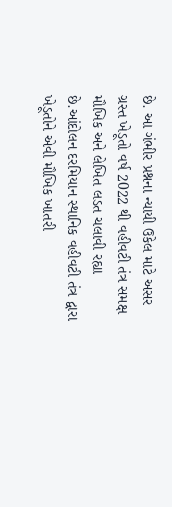છે. આ ગંભીર પ્રશ્નના ન્યાયી ઉકેલ માટે અસર ગ્રસ્ત ખેડૂતો વર્ષ 2022 થી વહીવટી તંત્ર સમક્ષ મૌખિક અને લેખિત લડત ચલાવી રહ્યા છે.આંદોલન દરમિયાન સ્થાનિક વહીવટી તંત્ર દ્વારા ખેડૂતોને એવી મૌખિક ખાતરી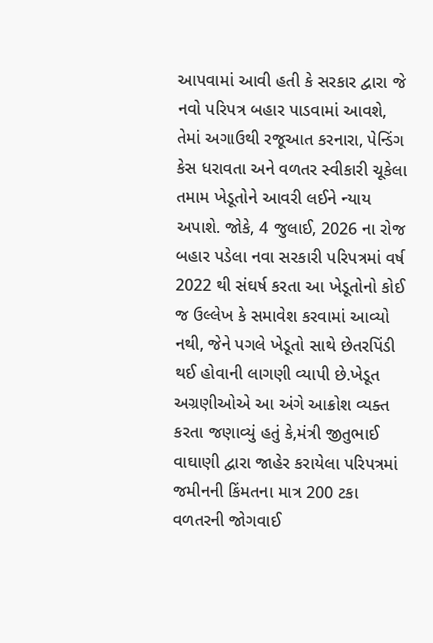આપવામાં આવી હતી કે સરકાર દ્વારા જે નવો પરિપત્ર બહાર પાડવામાં આવશે, તેમાં અગાઉથી રજૂઆત કરનારા, પેન્ડિંગ કેસ ધરાવતા અને વળતર સ્વીકારી ચૂકેલા તમામ ખેડૂતોને આવરી લઈને ન્યાય અપાશે. જોકે, 4 જુલાઈ, 2026 ના રોજ બહાર પડેલા નવા સરકારી પરિપત્રમાં વર્ષ 2022 થી સંઘર્ષ કરતા આ ખેડૂતોનો કોઈ જ ઉલ્લેખ કે સમાવેશ કરવામાં આવ્યો નથી, જેને પગલે ખેડૂતો સાથે છેતરપિંડી થઈ હોવાની લાગણી વ્યાપી છે.ખેડૂત અગ્રણીઓએ આ અંગે આક્રોશ વ્યક્ત કરતા જણાવ્યું હતું કે,મંત્રી જીતુભાઈ વાઘાણી દ્વારા જાહેર કરાયેલા પરિપત્રમાં જમીનની કિંમતના માત્ર 200 ટકા વળતરની જોગવાઈ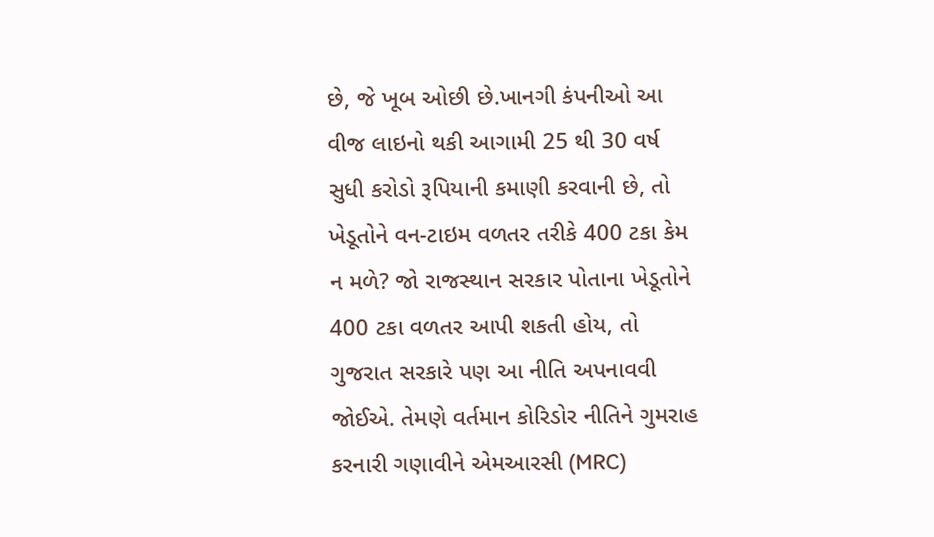છે, જે ખૂબ ઓછી છે.ખાનગી કંપનીઓ આ વીજ લાઇનો થકી આગામી 25 થી 30 વર્ષ સુધી કરોડો રૂપિયાની કમાણી કરવાની છે, તો ખેડૂતોને વન-ટાઇમ વળતર તરીકે 400 ટકા કેમ ન મળે? જો રાજસ્થાન સરકાર પોતાના ખેડૂતોને 400 ટકા વળતર આપી શકતી હોય, તો ગુજરાત સરકારે પણ આ નીતિ અપનાવવી જોઈએ. તેમણે વર્તમાન કોરિડોર નીતિને ગુમરાહ કરનારી ગણાવીને એમઆરસી (MRC)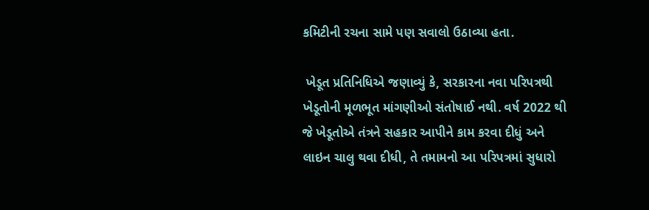કમિટીની રચના સામે પણ સવાલો ઉઠાવ્યા હતા.

 ખેડૂત પ્રતિનિધિએ જણાવ્યું કે, સરકારના નવા પરિપત્રથી ખેડૂતોની મૂળભૂત માંગણીઓ સંતોષાઈ નથી. વર્ષ 2022 થી જે ખેડૂતોએ તંત્રને સહકાર આપીને કામ કરવા દીધું અને લાઇન ચાલુ થવા દીધી, તે તમામનો આ પરિપત્રમાં સુધારો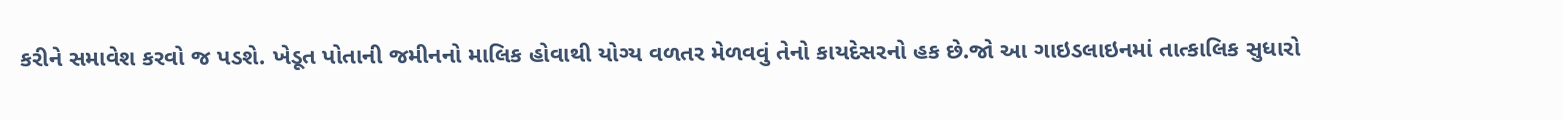કરીને સમાવેશ કરવો જ પડશે. ખેડૂત પોતાની જમીનનો માલિક હોવાથી યોગ્ય વળતર મેળવવું તેનો કાયદેસરનો હક છે.જો આ ગાઇડલાઇનમાં તાત્કાલિક સુધારો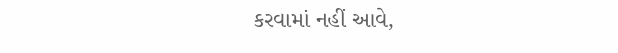કરવામાં નહીં આવે,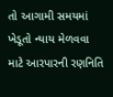તો આગામી સમયમાં ખેડૂતો ન્યાય મેળવવા માટે આરપારની રણનિતિ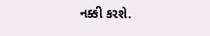નક્કી કરશે.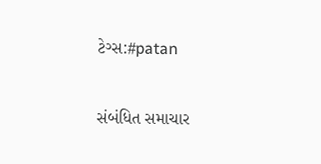ટેગ્સ:#patan

સંબંધિત સમાચાર